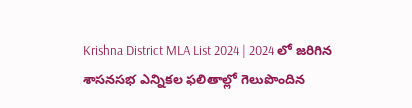Krishna District MLA List 2024 | 2024 లో జరిగిన శాసనసభ ఎన్నికల ఫలితాల్లో గెలుపొందిన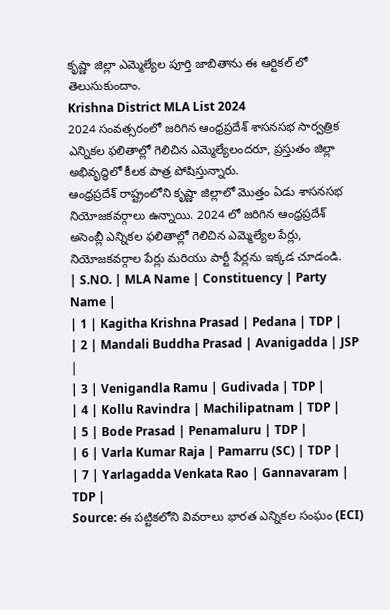కృష్ణా జిల్లా ఎమ్మెల్యేల పూర్తి జాబితాను ఈ ఆర్టికల్ లో తెలుసుకుందాం.
Krishna District MLA List 2024
2024 సంవత్సరంలో జరిగిన ఆంధ్రప్రదేశ్ శాసనసభ సార్వత్రిక ఎన్నికల ఫలితాల్లో గెలిచిన ఎమ్మెల్యేలందరూ, ప్రస్తుతం జిల్లా అభివృద్ధిలో కీలక పాత్ర పోషిస్తున్నారు.
ఆంధ్రప్రదేశ్ రాష్ట్రంలోని కృష్ణా జిల్లాలో మొత్తం ఏడు శాసనసభ నియోజకవర్గాలు ఉన్నాయి. 2024 లో జరిగిన ఆంధ్రప్రదేశ్ అసెంబ్లీ ఎన్నికల ఫలితాల్లో గెలిచిన ఎమ్మెల్యేల పేర్లు, నియోజకవర్గాల పేర్లు మరియు పార్టీ పేర్లను ఇక్కడ చూడండి.
| S.NO. | MLA Name | Constituency | Party Name |
| 1 | Kagitha Krishna Prasad | Pedana | TDP |
| 2 | Mandali Buddha Prasad | Avanigadda | JSP |
| 3 | Venigandla Ramu | Gudivada | TDP |
| 4 | Kollu Ravindra | Machilipatnam | TDP |
| 5 | Bode Prasad | Penamaluru | TDP |
| 6 | Varla Kumar Raja | Pamarru (SC) | TDP |
| 7 | Yarlagadda Venkata Rao | Gannavaram | TDP |
Source: ఈ పట్టికలోని వివరాలు భారత ఎన్నికల సంఘం (ECI)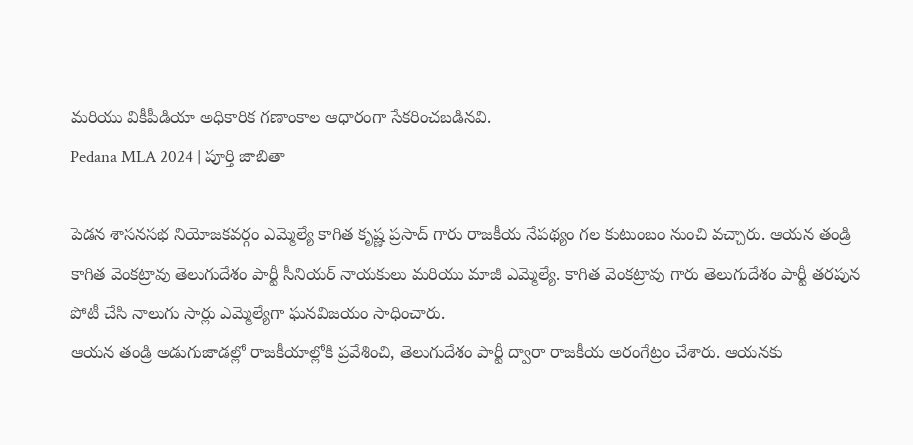మరియు వికీపీడియా అధికారిక గణాంకాల ఆధారంగా సేకరించబడినవి.
Pedana MLA 2024 | పూర్తి జాబితా

పెడన శాసనసభ నియోజకవర్గం ఎమ్మెల్యే కాగిత కృష్ణ ప్రసాద్ గారు రాజకీయ నేపథ్యం గల కుటుంబం నుంచి వచ్చారు. ఆయన తండ్రి కాగిత వెంకట్రావు తెలుగుదేశం పార్టీ సీనియర్ నాయకులు మరియు మాజీ ఎమ్మెల్యే. కాగిత వెంకట్రావు గారు తెలుగుదేశం పార్టీ తరపున పోటీ చేసి నాలుగు సార్లు ఎమ్మెల్యేగా ఘనవిజయం సాధించారు.
ఆయన తండ్రి అడుగుజాడల్లో రాజకీయాల్లోకి ప్రవేశించి, తెలుగుదేశం పార్టీ ద్వారా రాజకీయ అరంగేట్రం చేశారు. ఆయనకు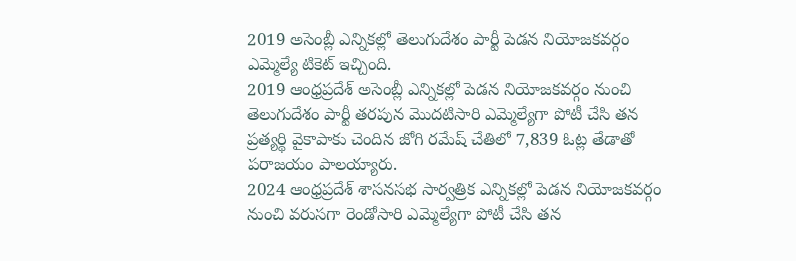2019 అసెంబ్లీ ఎన్నికల్లో తెలుగుదేశం పార్టీ పెడన నియోజకవర్గం ఎమ్మెల్యే టికెట్ ఇచ్చింది.
2019 ఆంధ్రప్రదేశ్ అసెంబ్లీ ఎన్నికల్లో పెడన నియోజకవర్గం నుంచి తెలుగుదేశం పార్టీ తరపున మొదటిసారి ఎమ్మెల్యేగా పోటీ చేసి తన ప్రత్యర్థి వైకాపాకు చెందిన జోగి రమేష్ చేతిలో 7,839 ఓట్ల తేడాతో పరాజయం పాలయ్యారు.
2024 ఆంధ్రప్రదేశ్ శాసనసభ సార్వత్రిక ఎన్నికల్లో పెడన నియోజకవర్గం నుంచి వరుసగా రెండోసారి ఎమ్మెల్యేగా పోటీ చేసి తన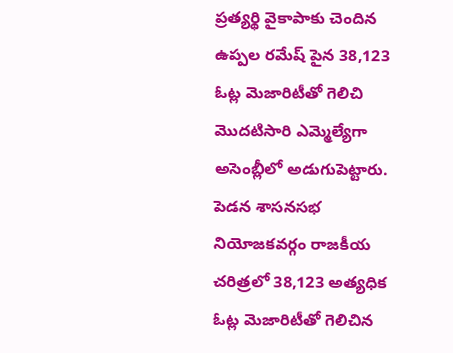ప్రత్యర్థి వైకాపాకు చెందిన ఉప్పల రమేష్ పైన 38,123 ఓట్ల మెజారిటీతో గెలిచి మొదటిసారి ఎమ్మెల్యేగా అసెంబ్లీలో అడుగుపెట్టారు.
పెడన శాసనసభ నియోజకవర్గం రాజకీయ చరిత్రలో 38,123 అత్యధిక ఓట్ల మెజారిటీతో గెలిచిన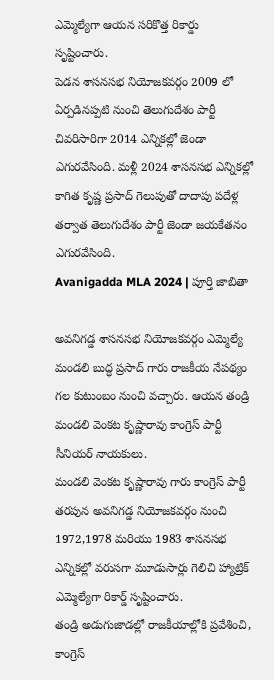ఎమ్మెల్యేగా ఆయన సరికొత్త రికార్డు సృష్టించారు.
పెడన శాసనసభ నియోజకవర్గం 2009 లో ఏర్పడినప్పటి నుంచి తెలుగుదేశం పార్టీ చివరిసారిగా 2014 ఎన్నికల్లో జెండా ఎగురవేసింది. మళ్లీ 2024 శాసనసభ ఎన్నికల్లో కాగిత కృష్ణ ప్రసాద్ గెలుపుతో దాదాపు పదేళ్ల తర్వాత తెలుగుదేశం పార్టీ జెండా జయకేతనం ఎగురవేసింది.
Avanigadda MLA 2024 | పూర్తి జాబితా

అవనిగడ్డ శాసనసభ నియోజకవర్గం ఎమ్మెల్యే మండలి బుద్ధ ప్రసాద్ గారు రాజకీయ నేపథ్యం గల కుటుంబం నుంచి వచ్చారు. ఆయన తండ్రి మండలి వెంకట కృష్ణారావు కాంగ్రెస్ పార్టీ సీనియర్ నాయకులు.
మండలి వెంకట కృష్ణారావు గారు కాంగ్రెస్ పార్టీ తరపున అవనిగడ్డ నియోజకవర్గం నుంచి 1972,1978 మరియు 1983 శాసనసభ ఎన్నికల్లో వరుసగా మూడుసార్లు గెలిచి హ్యాట్రిక్ ఎమ్మెల్యేగా రికార్డ్ సృష్టించారు.
తండ్రి అడుగుజాడల్లో రాజకీయాల్లోకి ప్రవేశించి, కాంగ్రెస్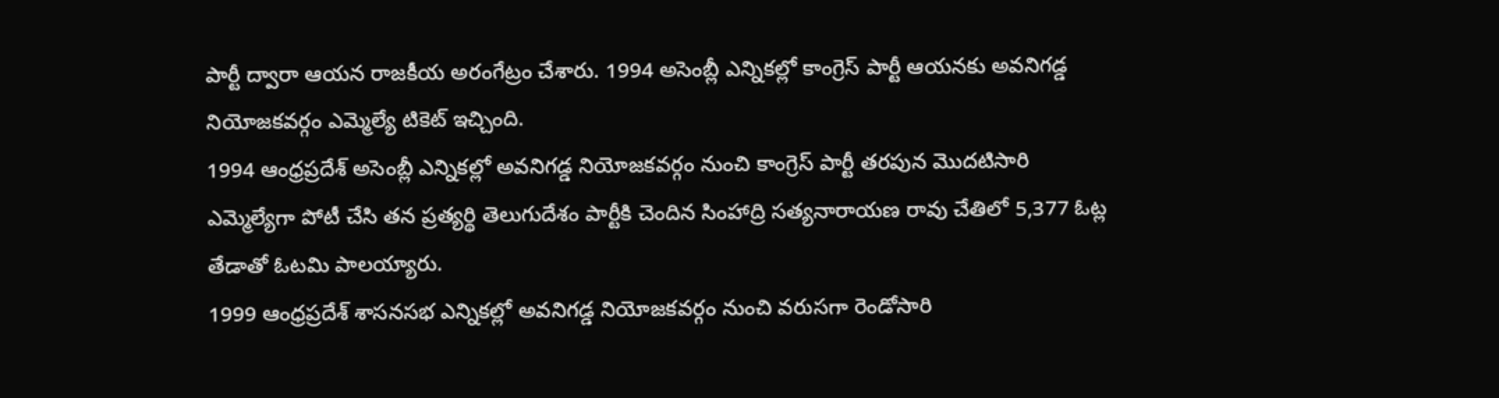పార్టీ ద్వారా ఆయన రాజకీయ అరంగేట్రం చేశారు. 1994 అసెంబ్లీ ఎన్నికల్లో కాంగ్రెస్ పార్టీ ఆయనకు అవనిగడ్డ నియోజకవర్గం ఎమ్మెల్యే టికెట్ ఇచ్చింది.
1994 ఆంధ్రప్రదేశ్ అసెంబ్లీ ఎన్నికల్లో అవనిగడ్డ నియోజకవర్గం నుంచి కాంగ్రెస్ పార్టీ తరపున మొదటిసారి ఎమ్మెల్యేగా పోటీ చేసి తన ప్రత్యర్థి తెలుగుదేశం పార్టీకి చెందిన సింహాద్రి సత్యనారాయణ రావు చేతిలో 5,377 ఓట్ల తేడాతో ఓటమి పాలయ్యారు.
1999 ఆంధ్రప్రదేశ్ శాసనసభ ఎన్నికల్లో అవనిగడ్డ నియోజకవర్గం నుంచి వరుసగా రెండోసారి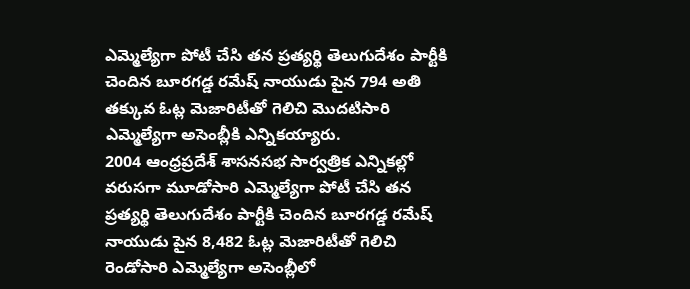ఎమ్మెల్యేగా పోటీ చేసి తన ప్రత్యర్థి తెలుగుదేశం పార్టీకి చెందిన బూరగడ్డ రమేష్ నాయుడు పైన 794 అతి తక్కువ ఓట్ల మెజారిటీతో గెలిచి మొదటిసారి ఎమ్మెల్యేగా అసెంబ్లీకి ఎన్నికయ్యారు.
2004 ఆంధ్రప్రదేశ్ శాసనసభ సార్వత్రిక ఎన్నికల్లో వరుసగా మూడోసారి ఎమ్మెల్యేగా పోటీ చేసి తన ప్రత్యర్థి తెలుగుదేశం పార్టీకి చెందిన బూరగడ్డ రమేష్ నాయుడు పైన 8,482 ఓట్ల మెజారిటీతో గెలిచి రెండోసారి ఎమ్మెల్యేగా అసెంబ్లీలో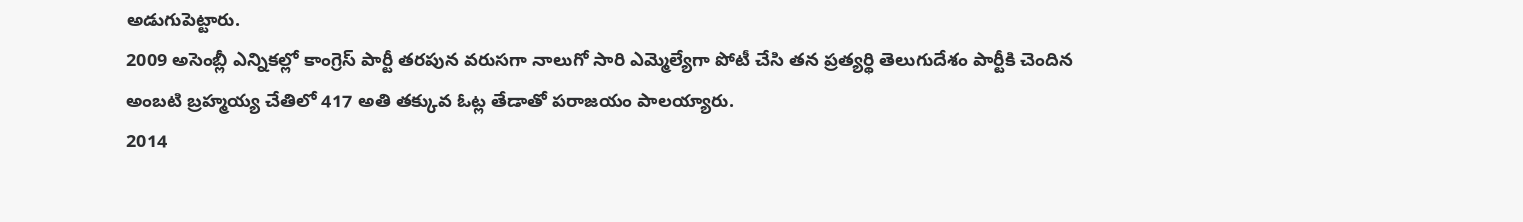అడుగుపెట్టారు.
2009 అసెంబ్లీ ఎన్నికల్లో కాంగ్రెస్ పార్టీ తరపున వరుసగా నాలుగో సారి ఎమ్మెల్యేగా పోటీ చేసి తన ప్రత్యర్థి తెలుగుదేశం పార్టీకి చెందిన అంబటి బ్రహ్మయ్య చేతిలో 417 అతి తక్కువ ఓట్ల తేడాతో పరాజయం పాలయ్యారు.
2014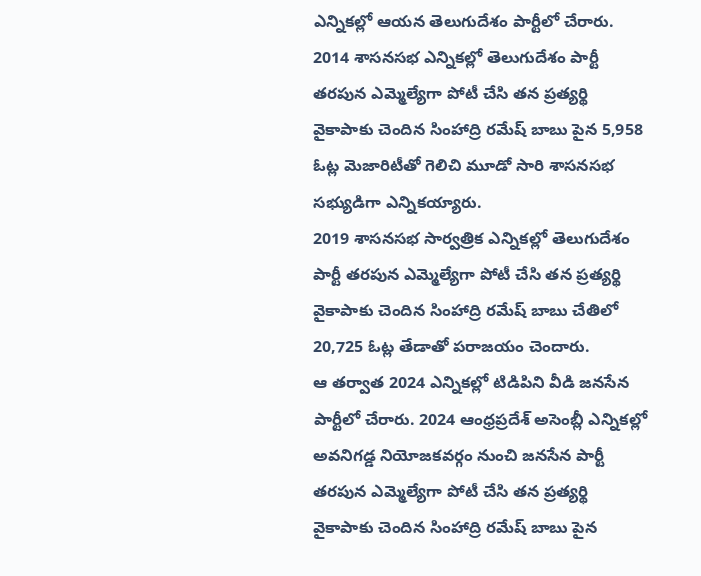ఎన్నికల్లో ఆయన తెలుగుదేశం పార్టీలో చేరారు. 2014 శాసనసభ ఎన్నికల్లో తెలుగుదేశం పార్టీ తరపున ఎమ్మెల్యేగా పోటీ చేసి తన ప్రత్యర్థి వైకాపాకు చెందిన సింహాద్రి రమేష్ బాబు పైన 5,958 ఓట్ల మెజారిటీతో గెలిచి మూడో సారి శాసనసభ సభ్యుడిగా ఎన్నికయ్యారు.
2019 శాసనసభ సార్వత్రిక ఎన్నికల్లో తెలుగుదేశం పార్టీ తరపున ఎమ్మెల్యేగా పోటీ చేసి తన ప్రత్యర్థి వైకాపాకు చెందిన సింహాద్రి రమేష్ బాబు చేతిలో 20,725 ఓట్ల తేడాతో పరాజయం చెందారు.
ఆ తర్వాత 2024 ఎన్నికల్లో టిడిపిని వీడి జనసేన పార్టీలో చేరారు. 2024 ఆంధ్రప్రదేశ్ అసెంబ్లీ ఎన్నికల్లో అవనిగడ్డ నియోజకవర్గం నుంచి జనసేన పార్టీ తరపున ఎమ్మెల్యేగా పోటీ చేసి తన ప్రత్యర్థి వైకాపాకు చెందిన సింహాద్రి రమేష్ బాబు పైన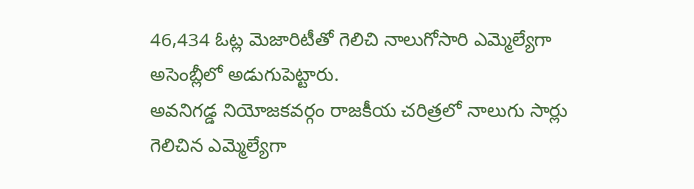46,434 ఓట్ల మెజారిటీతో గెలిచి నాలుగోసారి ఎమ్మెల్యేగా అసెంబ్లీలో అడుగుపెట్టారు.
అవనిగడ్డ నియోజకవర్గం రాజకీయ చరిత్రలో నాలుగు సార్లు గెలిచిన ఎమ్మెల్యేగా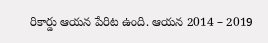రికార్డు ఆయన పేరిట ఉంది. ఆయన 2014 – 2019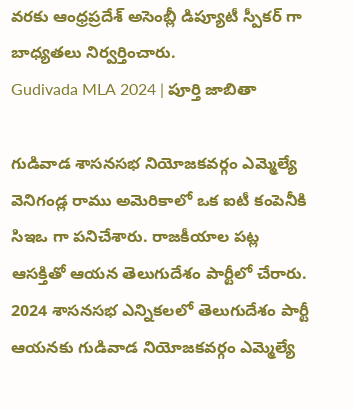వరకు ఆంధ్రప్రదేశ్ అసెంబ్లీ డిప్యూటీ స్పీకర్ గా బాధ్యతలు నిర్వర్తించారు.
Gudivada MLA 2024 | పూర్తి జాబితా

గుడివాడ శాసనసభ నియోజకవర్గం ఎమ్మెల్యే వెనిగండ్ల రాము అమెరికాలో ఒక ఐటీ కంపెనీకి సిఇఒ గా పనిచేశారు. రాజకీయాల పట్ల ఆసక్తితో ఆయన తెలుగుదేశం పార్టీలో చేరారు. 2024 శాసనసభ ఎన్నికలలో తెలుగుదేశం పార్టీ ఆయనకు గుడివాడ నియోజకవర్గం ఎమ్మెల్యే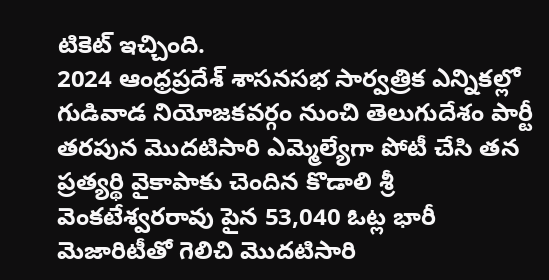టికెట్ ఇచ్చింది.
2024 ఆంధ్రప్రదేశ్ శాసనసభ సార్వత్రిక ఎన్నికల్లో గుడివాడ నియోజకవర్గం నుంచి తెలుగుదేశం పార్టీ తరపున మొదటిసారి ఎమ్మెల్యేగా పోటీ చేసి తన ప్రత్యర్థి వైకాపాకు చెందిన కొడాలి శ్రీ వెంకటేశ్వరరావు పైన 53,040 ఓట్ల భారీ మెజారిటీతో గెలిచి మొదటిసారి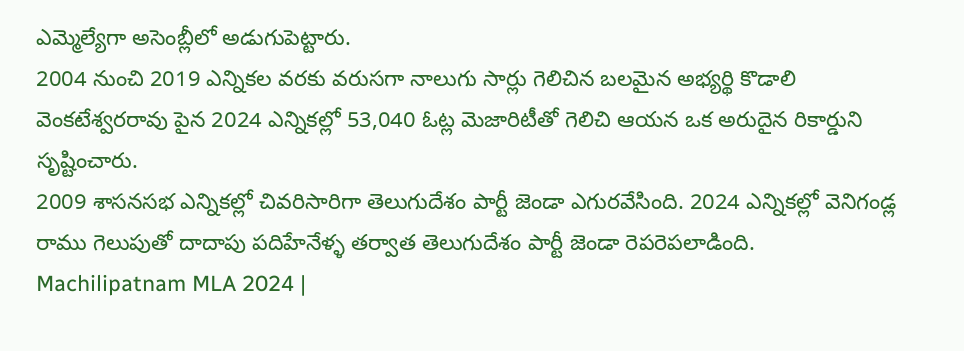ఎమ్మెల్యేగా అసెంబ్లీలో అడుగుపెట్టారు.
2004 నుంచి 2019 ఎన్నికల వరకు వరుసగా నాలుగు సార్లు గెలిచిన బలమైన అభ్యర్థి కొడాలి వెంకటేశ్వరరావు పైన 2024 ఎన్నికల్లో 53,040 ఓట్ల మెజారిటీతో గెలిచి ఆయన ఒక అరుదైన రికార్డుని సృష్టించారు.
2009 శాసనసభ ఎన్నికల్లో చివరిసారిగా తెలుగుదేశం పార్టీ జెండా ఎగురవేసింది. 2024 ఎన్నికల్లో వెనిగండ్ల రాము గెలుపుతో దాదాపు పదిహేనేళ్ళ తర్వాత తెలుగుదేశం పార్టీ జెండా రెపరెపలాడింది.
Machilipatnam MLA 2024 |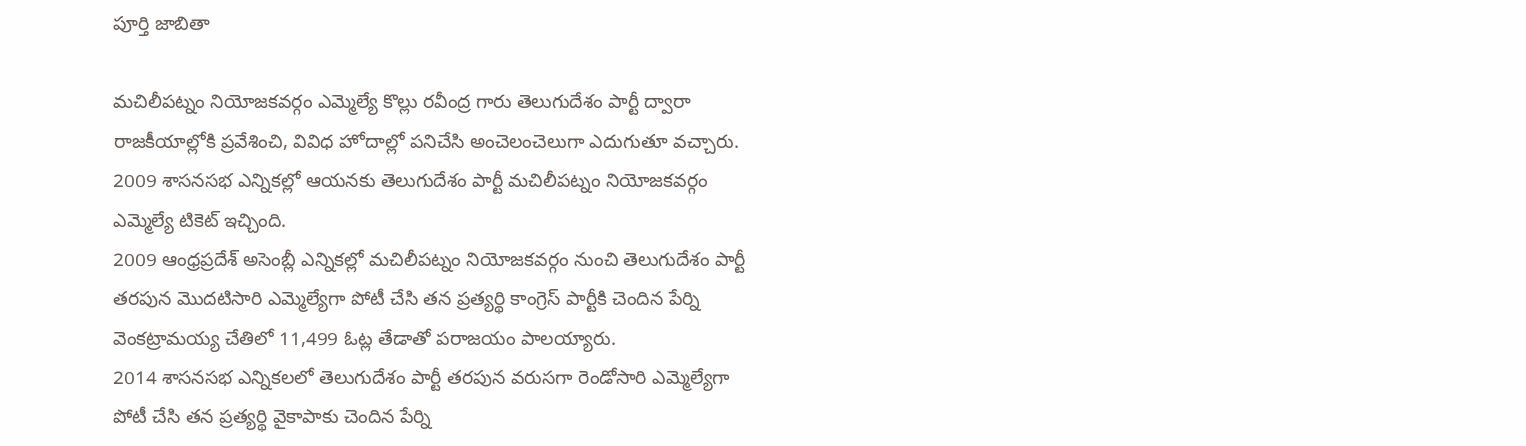పూర్తి జాబితా

మచిలీపట్నం నియోజకవర్గం ఎమ్మెల్యే కొల్లు రవీంద్ర గారు తెలుగుదేశం పార్టీ ద్వారా రాజకీయాల్లోకి ప్రవేశించి, వివిధ హోదాల్లో పనిచేసి అంచెలంచెలుగా ఎదుగుతూ వచ్చారు. 2009 శాసనసభ ఎన్నికల్లో ఆయనకు తెలుగుదేశం పార్టీ మచిలీపట్నం నియోజకవర్గం ఎమ్మెల్యే టికెట్ ఇచ్చింది.
2009 ఆంధ్రప్రదేశ్ అసెంబ్లీ ఎన్నికల్లో మచిలీపట్నం నియోజకవర్గం నుంచి తెలుగుదేశం పార్టీ తరపున మొదటిసారి ఎమ్మెల్యేగా పోటీ చేసి తన ప్రత్యర్థి కాంగ్రెస్ పార్టీకి చెందిన పేర్ని వెంకట్రామయ్య చేతిలో 11,499 ఓట్ల తేడాతో పరాజయం పాలయ్యారు.
2014 శాసనసభ ఎన్నికలలో తెలుగుదేశం పార్టీ తరపున వరుసగా రెండోసారి ఎమ్మెల్యేగా పోటీ చేసి తన ప్రత్యర్థి వైకాపాకు చెందిన పేర్ని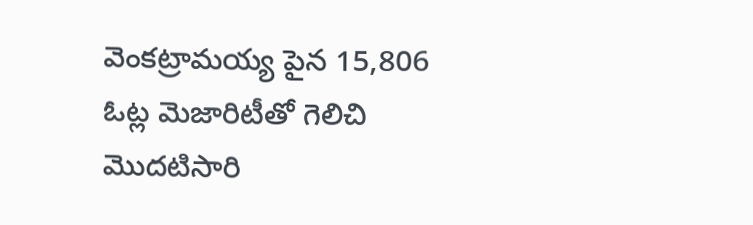వెంకట్రామయ్య పైన 15,806 ఓట్ల మెజారిటీతో గెలిచి మొదటిసారి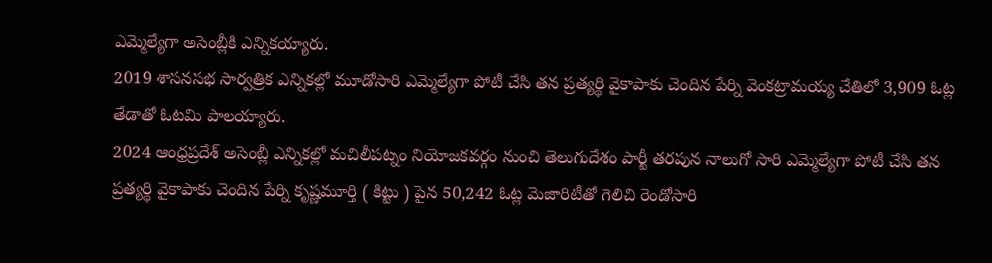ఎమ్మెల్యేగా అసెంబ్లీకి ఎన్నికయ్యారు.
2019 శాసనసభ సార్వత్రిక ఎన్నికల్లో మూడోసారి ఎమ్మెల్యేగా పోటీ చేసి తన ప్రత్యర్థి వైకాపాకు చెందిన పేర్ని వెంకట్రామయ్య చేతిలో 3,909 ఓట్ల తేడాతో ఓటమి పాలయ్యారు.
2024 ఆంధ్రప్రదేశ్ అసెంబ్లీ ఎన్నికల్లో మచిలీపట్నం నియోజకవర్గం నుంచి తెలుగుదేశం పార్టీ తరపున నాలుగో సారి ఎమ్మెల్యేగా పోటీ చేసి తన ప్రత్యర్థి వైకాపాకు చెందిన పేర్ని కృష్ణమూర్తి ( కిట్టు ) పైన 50,242 ఓట్ల మెజారిటీతో గెలిచి రెండోసారి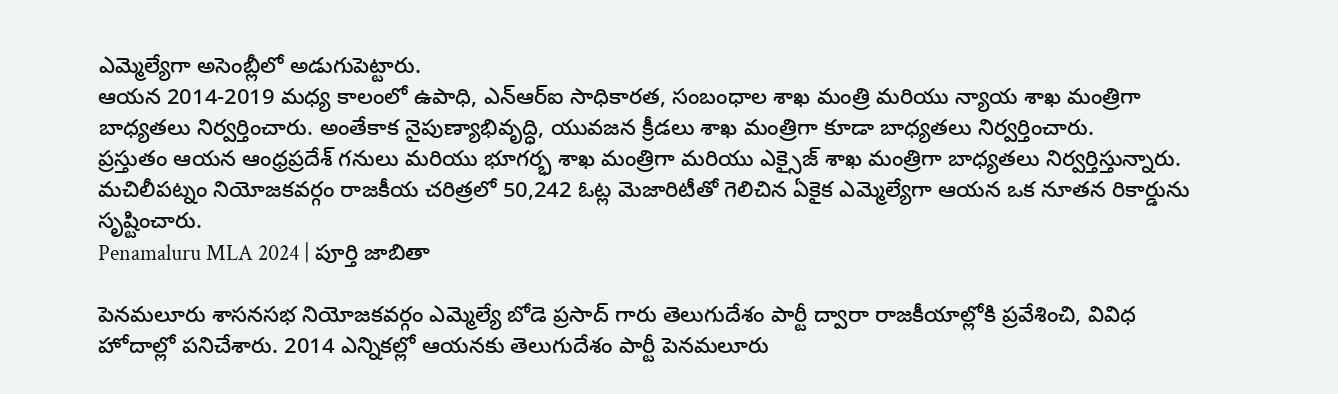ఎమ్మెల్యేగా అసెంబ్లీలో అడుగుపెట్టారు.
ఆయన 2014-2019 మధ్య కాలంలో ఉపాధి, ఎన్ఆర్ఐ సాధికారత, సంబంధాల శాఖ మంత్రి మరియు న్యాయ శాఖ మంత్రిగా బాధ్యతలు నిర్వర్తించారు. అంతేకాక నైపుణ్యాభివృద్ధి, యువజన క్రీడలు శాఖ మంత్రిగా కూడా బాధ్యతలు నిర్వర్తించారు.
ప్రస్తుతం ఆయన ఆంధ్రప్రదేశ్ గనులు మరియు భూగర్భ శాఖ మంత్రిగా మరియు ఎక్సైజ్ శాఖ మంత్రిగా బాధ్యతలు నిర్వర్తిస్తున్నారు.
మచిలీపట్నం నియోజకవర్గం రాజకీయ చరిత్రలో 50,242 ఓట్ల మెజారిటీతో గెలిచిన ఏకైక ఎమ్మెల్యేగా ఆయన ఒక నూతన రికార్డును సృష్టించారు.
Penamaluru MLA 2024 | పూర్తి జాబితా

పెనమలూరు శాసనసభ నియోజకవర్గం ఎమ్మెల్యే బోడె ప్రసాద్ గారు తెలుగుదేశం పార్టీ ద్వారా రాజకీయాల్లోకి ప్రవేశించి, వివిధ హోదాల్లో పనిచేశారు. 2014 ఎన్నికల్లో ఆయనకు తెలుగుదేశం పార్టీ పెనమలూరు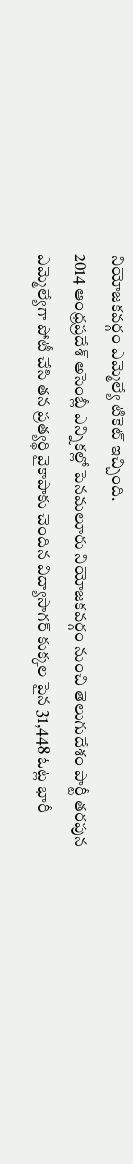నియోజకవర్గం ఎమ్మెల్యే టికెట్ ఇచ్చింది.
2014 ఆంధ్రప్రదేశ్ అసెంబ్లీ ఎన్నికల్లో పెనమలూరు నియోజకవర్గం నుంచి తెలుగుదేశం పార్టీ తరపున ఎమ్మెల్యేగా పోటీ చేసి తన ప్రత్యర్థి వైకాపాకు చెందిన విద్యాసాగర్ కుక్కల పైన 31,448 ఓట్ల భారీ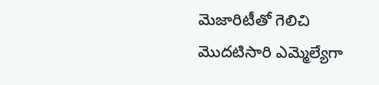మెజారిటీతో గెలిచి మొదటిసారి ఎమ్మెల్యేగా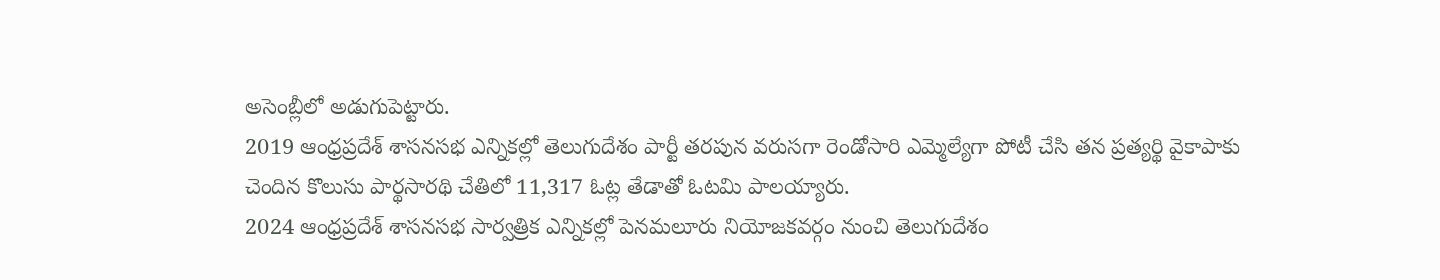అసెంబ్లీలో అడుగుపెట్టారు.
2019 ఆంధ్రప్రదేశ్ శాసనసభ ఎన్నికల్లో తెలుగుదేశం పార్టీ తరపున వరుసగా రెండోసారి ఎమ్మెల్యేగా పోటీ చేసి తన ప్రత్యర్థి వైకాపాకు చెందిన కొలుసు పార్థసారథి చేతిలో 11,317 ఓట్ల తేడాతో ఓటమి పాలయ్యారు.
2024 ఆంధ్రప్రదేశ్ శాసనసభ సార్వత్రిక ఎన్నికల్లో పెనమలూరు నియోజకవర్గం నుంచి తెలుగుదేశం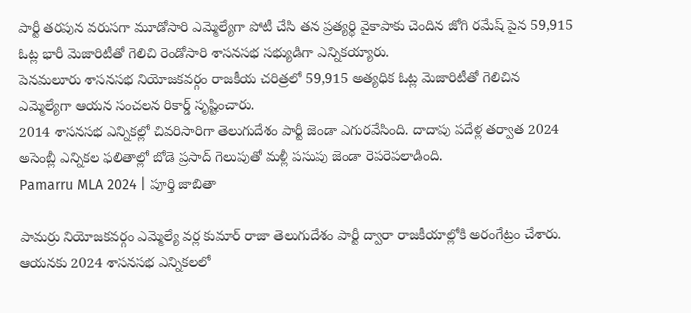పార్టీ తరపున వరుసగా మూడోసారి ఎమ్మెల్యేగా పోటీ చేసి తన ప్రత్యర్థి వైకాపాకు చెందిన జోగి రమేష్ పైన 59,915 ఓట్ల భారీ మెజారిటీతో గెలిచి రెండోసారి శాసనసభ సభ్యుడిగా ఎన్నికయ్యారు.
పెనమలూరు శాసనసభ నియోజకవర్గం రాజకీయ చరిత్రలో 59,915 అత్యధిక ఓట్ల మెజారిటీతో గెలిచిన ఎమ్మెల్యేగా ఆయన సంచలన రికార్డ్ సృష్టించారు.
2014 శాసనసభ ఎన్నికల్లో చివరిసారిగా తెలుగుదేశం పార్టీ జెండా ఎగురవేసింది. దాదాపు పదేళ్ల తర్వాత 2024 అసెంబ్లీ ఎన్నికల ఫలితాల్లో బోడె ప్రసాద్ గెలుపుతో మళ్లీ పసుపు జెండా రెపరెపలాడింది.
Pamarru MLA 2024 | పూర్తి జాబితా

పామర్రు నియోజకవర్గం ఎమ్మెల్యే వర్ల కుమార్ రాజా తెలుగుదేశం పార్టీ ద్వారా రాజకీయాల్లోకి అరంగేట్రం చేశారు. ఆయనకు 2024 శాసనసభ ఎన్నికలలో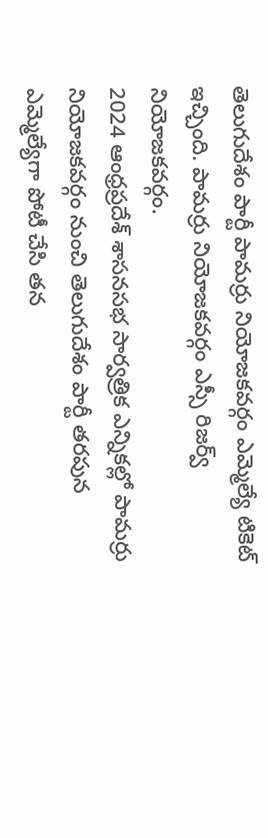తెలుగుదేశం పార్టీ పామర్రు నియోజకవర్గం ఎమ్మెల్యే టికెట్ ఇచ్చింది. పామర్రు నియోజకవర్గం ఎస్సీ రిజర్వ్ నియోజకవర్గం.
2024 ఆంధ్రప్రదేశ్ శాసనసభ సార్వత్రిక ఎన్నికల్లో పామర్రు నియోజకవర్గం నుంచి తెలుగుదేశం పార్టీ తరపున ఎమ్మెల్యేగా పోటీ చేసి తన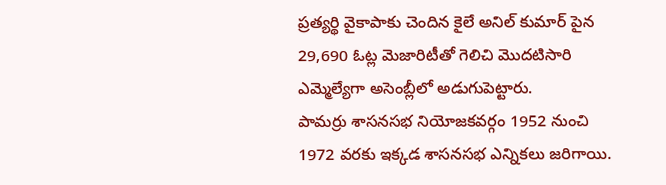ప్రత్యర్థి వైకాపాకు చెందిన కైలే అనిల్ కుమార్ పైన 29,690 ఓట్ల మెజారిటీతో గెలిచి మొదటిసారి ఎమ్మెల్యేగా అసెంబ్లీలో అడుగుపెట్టారు.
పామర్రు శాసనసభ నియోజకవర్గం 1952 నుంచి 1972 వరకు ఇక్కడ శాసనసభ ఎన్నికలు జరిగాయి.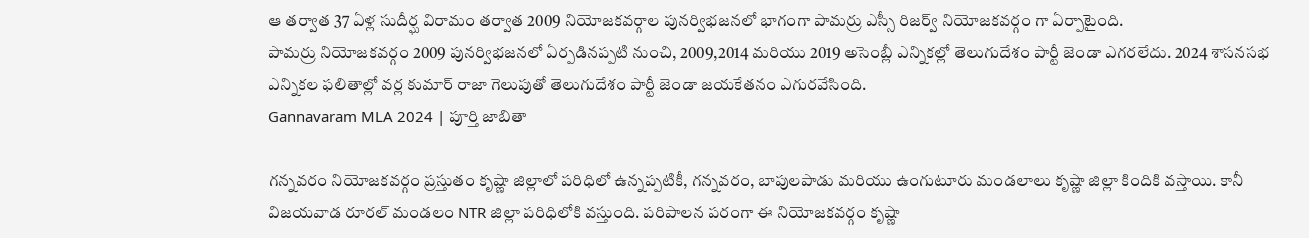ఆ తర్వాత 37 ఏళ్ల సుదీర్ఘ విరామం తర్వాత 2009 నియోజకవర్గాల పునర్విభజనలో భాగంగా పామర్రు ఎస్సీ రిజర్వ్ నియోజకవర్గం గా ఏర్పాటైంది.
పామర్రు నియోజకవర్గం 2009 పునర్విభజనలో ఏర్పడినప్పటి నుంచి, 2009,2014 మరియు 2019 అసెంబ్లీ ఎన్నికల్లో తెలుగుదేశం పార్టీ జెండా ఎగరలేదు. 2024 శాసనసభ ఎన్నికల ఫలితాల్లో వర్ల కుమార్ రాజా గెలుపుతో తెలుగుదేశం పార్టీ జెండా జయకేతనం ఎగురవేసింది.
Gannavaram MLA 2024 | పూర్తి జాబితా

గన్నవరం నియోజకవర్గం ప్రస్తుతం కృష్ణా జిల్లాలో పరిధిలో ఉన్నప్పటికీ, గన్నవరం, బాపులపాడు మరియు ఉంగుటూరు మండలాలు కృష్ణా జిల్లా కిందికి వస్తాయి. కానీ విజయవాడ రూరల్ మండలం NTR జిల్లా పరిధిలోకి వస్తుంది. పరిపాలన పరంగా ఈ నియోజకవర్గం కృష్ణా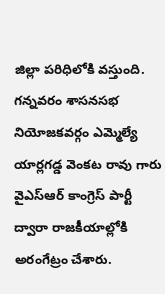జిల్లా పరిధిలోకి వస్తుంది.
గన్నవరం శాసనసభ నియోజకవర్గం ఎమ్మెల్యే యార్లగడ్డ వెంకట రావు గారు వైఎస్ఆర్ కాంగ్రెస్ పార్టీ ద్వారా రాజకీయాల్లోకి అరంగేట్రం చేశారు.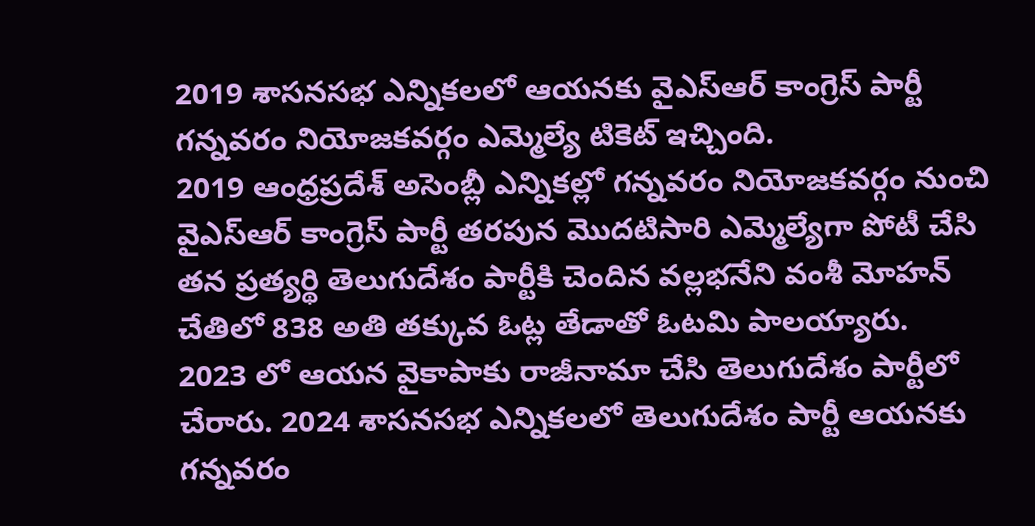2019 శాసనసభ ఎన్నికలలో ఆయనకు వైఎస్ఆర్ కాంగ్రెస్ పార్టీ గన్నవరం నియోజకవర్గం ఎమ్మెల్యే టికెట్ ఇచ్చింది.
2019 ఆంధ్రప్రదేశ్ అసెంబ్లీ ఎన్నికల్లో గన్నవరం నియోజకవర్గం నుంచి వైఎస్ఆర్ కాంగ్రెస్ పార్టీ తరపున మొదటిసారి ఎమ్మెల్యేగా పోటీ చేసి తన ప్రత్యర్థి తెలుగుదేశం పార్టీకి చెందిన వల్లభనేని వంశీ మోహన్ చేతిలో 838 అతి తక్కువ ఓట్ల తేడాతో ఓటమి పాలయ్యారు.
2023 లో ఆయన వైకాపాకు రాజీనామా చేసి తెలుగుదేశం పార్టీలో చేరారు. 2024 శాసనసభ ఎన్నికలలో తెలుగుదేశం పార్టీ ఆయనకు గన్నవరం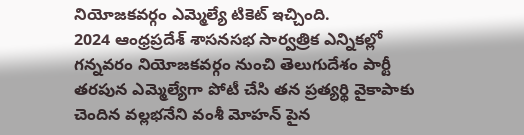నియోజకవర్గం ఎమ్మెల్యే టికెట్ ఇచ్చింది.
2024 ఆంధ్రప్రదేశ్ శాసనసభ సార్వత్రిక ఎన్నికల్లో గన్నవరం నియోజకవర్గం నుంచి తెలుగుదేశం పార్టీ తరపున ఎమ్మెల్యేగా పోటీ చేసి తన ప్రత్యర్థి వైకాపాకు చెందిన వల్లభనేని వంశీ మోహన్ పైన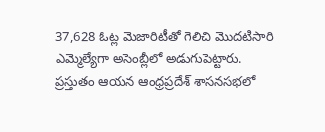37,628 ఓట్ల మెజారిటీతో గెలిచి మొదటిసారి ఎమ్మెల్యేగా అసెంబ్లీలో అడుగుపెట్టారు.
ప్రస్తుతం ఆయన ఆంధ్రప్రదేశ్ శాసనసభలో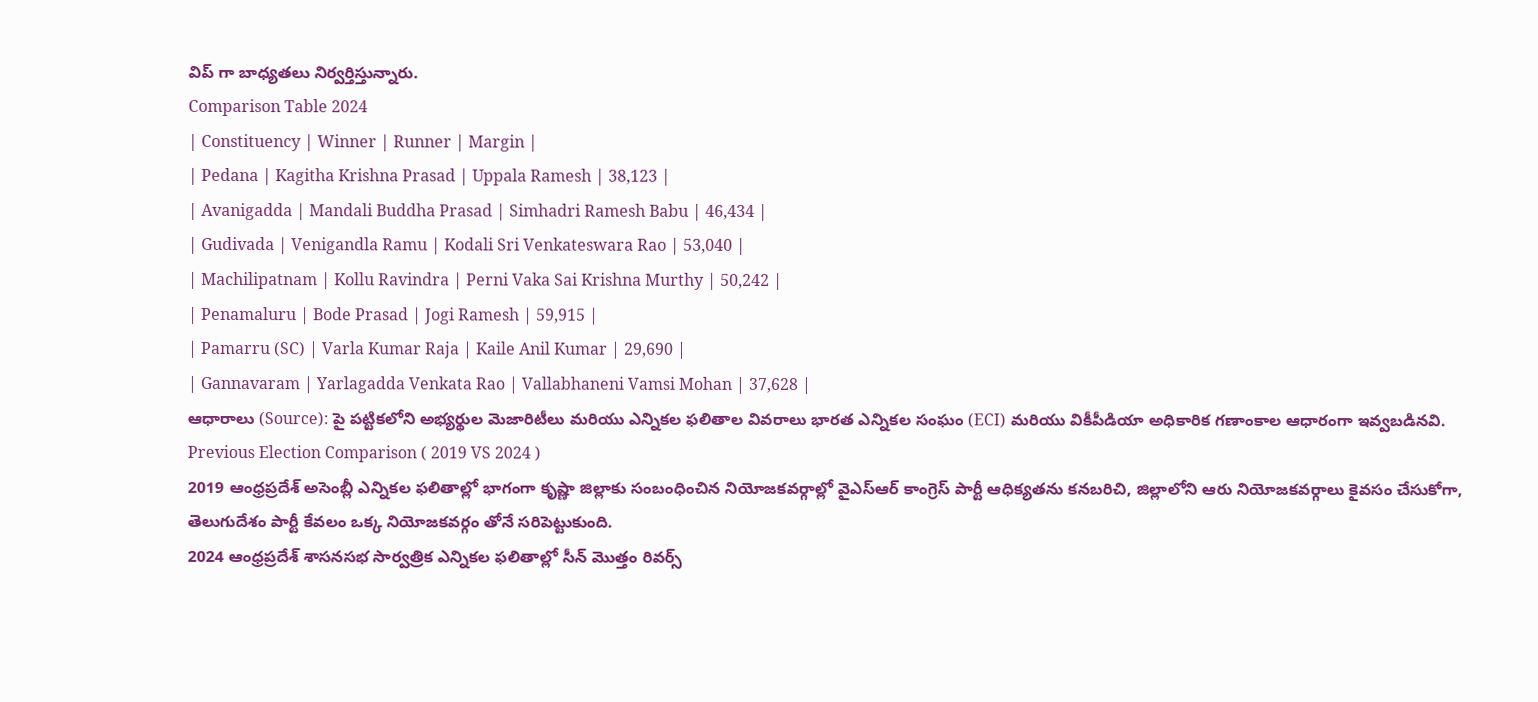విప్ గా బాధ్యతలు నిర్వర్తిస్తున్నారు.
Comparison Table 2024
| Constituency | Winner | Runner | Margin |
| Pedana | Kagitha Krishna Prasad | Uppala Ramesh | 38,123 |
| Avanigadda | Mandali Buddha Prasad | Simhadri Ramesh Babu | 46,434 |
| Gudivada | Venigandla Ramu | Kodali Sri Venkateswara Rao | 53,040 |
| Machilipatnam | Kollu Ravindra | Perni Vaka Sai Krishna Murthy | 50,242 |
| Penamaluru | Bode Prasad | Jogi Ramesh | 59,915 |
| Pamarru (SC) | Varla Kumar Raja | Kaile Anil Kumar | 29,690 |
| Gannavaram | Yarlagadda Venkata Rao | Vallabhaneni Vamsi Mohan | 37,628 |
ఆధారాలు (Source): పై పట్టికలోని అభ్యర్థుల మెజారిటీలు మరియు ఎన్నికల ఫలితాల వివరాలు భారత ఎన్నికల సంఘం (ECI) మరియు వికీపీడియా అధికారిక గణాంకాల ఆధారంగా ఇవ్వబడినవి.
Previous Election Comparison ( 2019 VS 2024 )
2019 ఆంధ్రప్రదేశ్ అసెంబ్లీ ఎన్నికల ఫలితాల్లో భాగంగా కృష్ణా జిల్లాకు సంబంధించిన నియోజకవర్గాల్లో వైఎస్ఆర్ కాంగ్రెస్ పార్టీ ఆధిక్యతను కనబరిచి, జిల్లాలోని ఆరు నియోజకవర్గాలు కైవసం చేసుకోగా, తెలుగుదేశం పార్టీ కేవలం ఒక్క నియోజకవర్గం తోనే సరిపెట్టుకుంది.
2024 ఆంధ్రప్రదేశ్ శాసనసభ సార్వత్రిక ఎన్నికల ఫలితాల్లో సీన్ మొత్తం రివర్స్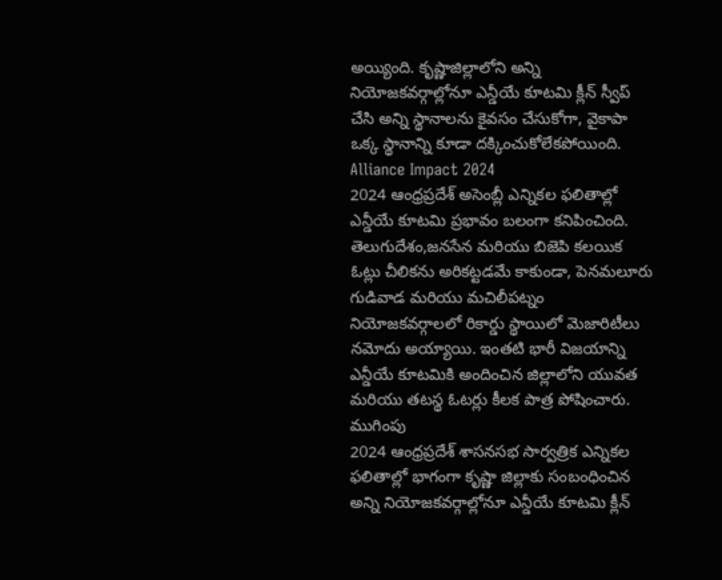అయ్యింది. కృష్ణాజిల్లాలోని అన్ని నియోజకవర్గాల్లోనూ ఎన్డీయే కూటమి క్లీన్ స్వీప్ చేసి అన్ని స్థానాలను కైవసం చేసుకోగా, వైకాపా ఒక్క స్థానాన్ని కూడా దక్కించుకోలేకపోయింది.
Alliance Impact 2024
2024 ఆంధ్రప్రదేశ్ అసెంబ్లీ ఎన్నికల ఫలితాల్లో ఎన్డీయే కూటమి ప్రభావం బలంగా కనిపించింది. తెలుగుదేశం,జనసేన మరియు బిజెపి కలయిక ఓట్లు చీలికను అరికట్టడమే కాకుండా, పెనమలూరు గుడివాడ మరియు మచిలీపట్నం నియోజకవర్గాలలో రికార్డు స్థాయిలో మెజారిటీలు నమోదు అయ్యాయి. ఇంతటి భారీ విజయాన్ని ఎన్డీయే కూటమికి అందించిన జిల్లాలోని యువత మరియు తటస్థ ఓటర్లు కీలక పాత్ర పోషించారు.
ముగింపు
2024 ఆంధ్రప్రదేశ్ శాసనసభ సార్వత్రిక ఎన్నికల ఫలితాల్లో భాగంగా కృష్ణా జిల్లాకు సంబంధించిన అన్ని నియోజకవర్గాల్లోనూ ఎన్డీయే కూటమి క్లీన్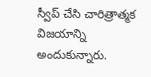స్వీప్ చేసి చారిత్రాత్మక విజయాన్ని అందుకున్నారు.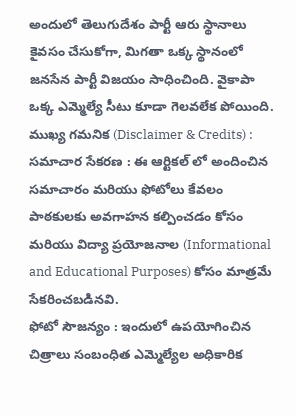అందులో తెలుగుదేశం పార్టీ ఆరు స్థానాలు కైవసం చేసుకోగా, మిగతా ఒక్క స్థానంలో జనసేన పార్టీ విజయం సాధించింది. వైకాపా ఒక్క ఎమ్మెల్యే సీటు కూడా గెలవలేక పోయింది.
ముఖ్య గమనిక (Disclaimer & Credits) :
సమాచార సేకరణ : ఈ ఆర్టికల్ లో అందించిన సమాచారం మరియు ఫోటోలు కేవలం పాఠకులకు అవగాహన కల్పించడం కోసం మరియు విద్యా ప్రయోజనాల (Informational and Educational Purposes) కోసం మాత్రమే సేకరించబడినవి.
ఫోటో సౌజన్యం : ఇందులో ఉపయోగించిన చిత్రాలు సంబంధిత ఎమ్మెల్యేల అధికారిక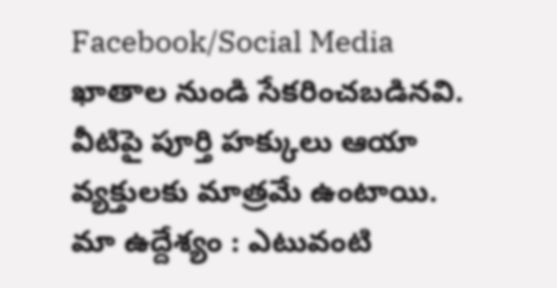Facebook/Social Media ఖాతాల నుండి సేకరించబడినవి. వీటిపై పూర్తి హక్కులు ఆయా వ్యక్తులకు మాత్రమే ఉంటాయి.
మా ఉద్దేశ్యం : ఎటువంటి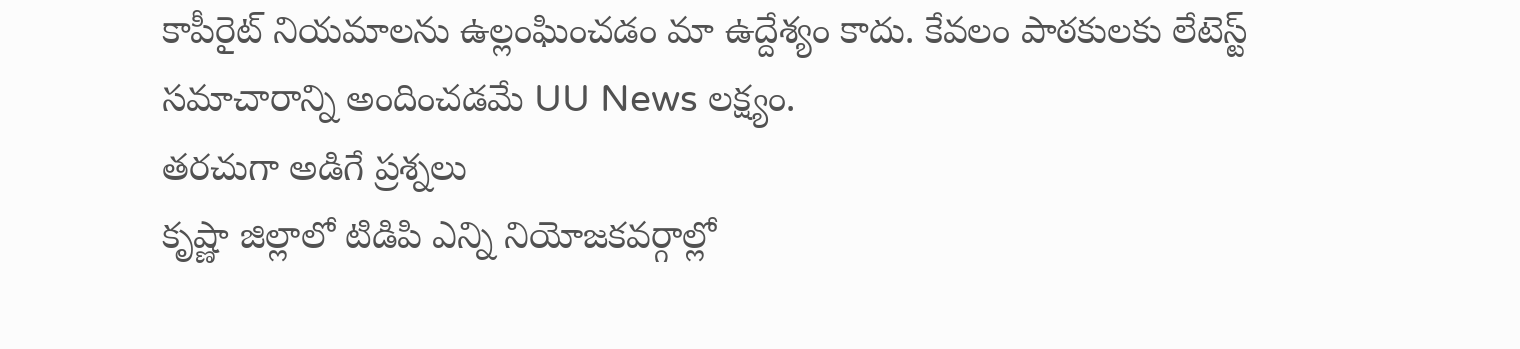కాపీరైట్ నియమాలను ఉల్లంఘించడం మా ఉద్దేశ్యం కాదు. కేవలం పాఠకులకు లేటెస్ట్ సమాచారాన్ని అందించడమే UU News లక్ష్యం.
తరచుగా అడిగే ప్రశ్నలు
కృష్ణా జిల్లాలో టిడిపి ఎన్ని నియోజకవర్గాల్లో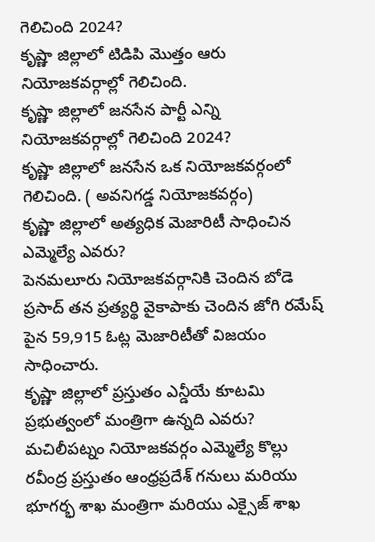గెలిచింది 2024?
కృష్ణా జిల్లాలో టిడిపి మొత్తం ఆరు నియోజకవర్గాల్లో గెలిచింది.
కృష్ణా జిల్లాలో జనసేన పార్టీ ఎన్ని నియోజకవర్గాల్లో గెలిచింది 2024?
కృష్ణా జిల్లాలో జనసేన ఒక నియోజకవర్గంలో గెలిచింది. ( అవనిగడ్డ నియోజకవర్గం)
కృష్ణా జిల్లాలో అత్యధిక మెజారిటీ సాధించిన ఎమ్మెల్యే ఎవరు?
పెనమలూరు నియోజకవర్గానికి చెందిన బోడె ప్రసాద్ తన ప్రత్యర్థి వైకాపాకు చెందిన జోగి రమేష్ పైన 59,915 ఓట్ల మెజారిటీతో విజయం సాధించారు.
కృష్ణా జిల్లాలో ప్రస్తుతం ఎన్డీయే కూటమి ప్రభుత్వంలో మంత్రిగా ఉన్నది ఎవరు?
మచిలీపట్నం నియోజకవర్గం ఎమ్మెల్యే కొల్లు రవీంద్ర ప్రస్తుతం ఆంధ్రప్రదేశ్ గనులు మరియు భూగర్భ శాఖ మంత్రిగా మరియు ఎక్సైజ్ శాఖ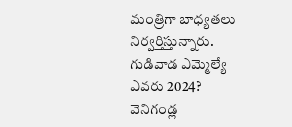మంత్రిగా బాధ్యతలు నిర్వర్తిస్తున్నారు.
గుడివాడ ఎమ్మెల్యే ఎవరు 2024?
వెనిగండ్ల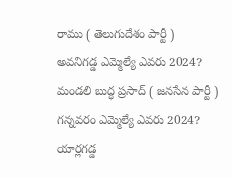రాము ( తెలుగుదేశం పార్టీ )
అవనిగడ్డ ఎమ్మెల్యే ఎవరు 2024?
మండలి బుద్ధ ప్రసాద్ ( జనసేన పార్టీ )
గన్నవరం ఎమ్మెల్యే ఎవరు 2024?
యార్లగడ్డ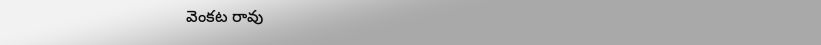వెంకట రావు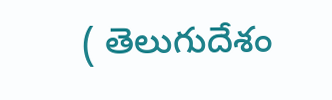( తెలుగుదేశం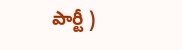పార్టీ )